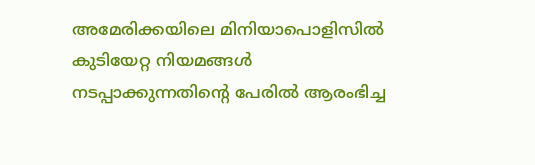അമേരിക്കയിലെ മിനിയാപൊളിസിൽ കുടിയേറ്റ നിയമങ്ങൾ നടപ്പാക്കുന്നതിന്റെ പേരിൽ ആരംഭിച്ച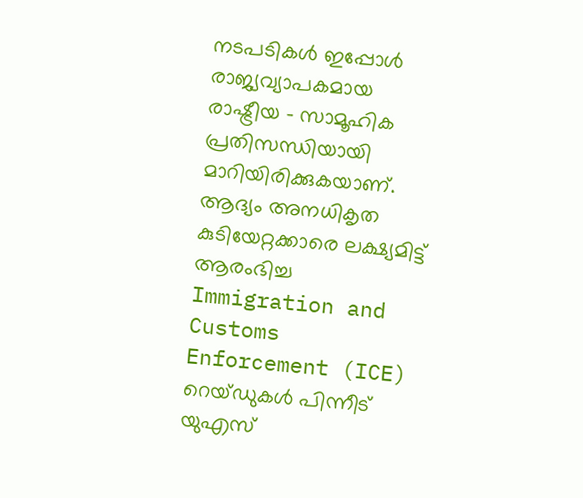നടപടികൾ ഇപ്പോൾ രാജ്യവ്യാപകമായ രാഷ്ട്രീയ – സാമൂഹിക പ്രതിസന്ധിയായി മാറിയിരിക്കുകയാണ്. ആദ്യം അനധികൃത കുടിയേറ്റക്കാരെ ലക്ഷ്യമിട്ട് ആരംഭിച്ച Immigration and Customs Enforcement (ICE) റെയ്ഡുകൾ പിന്നീട് യുഎസ്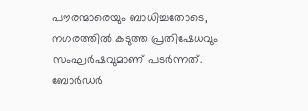പൗരന്മാരെയും ബാധിച്ചതോടെ, നഗരത്തിൽ കടുത്ത പ്രതിഷേധവും സംഘർഷവുമാണ് പടർന്നത്.
ബോർഡർ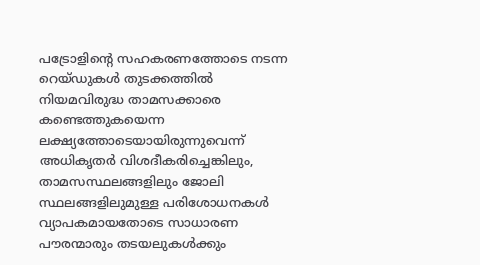പട്രോളിന്റെ സഹകരണത്തോടെ നടന്ന റെയ്ഡുകൾ തുടക്കത്തിൽ നിയമവിരുദ്ധ താമസക്കാരെ കണ്ടെത്തുകയെന്ന ലക്ഷ്യത്തോടെയായിരുന്നുവെന്ന് അധികൃതർ വിശദീകരിച്ചെങ്കിലും, താമസസ്ഥലങ്ങളിലും ജോലി സ്ഥലങ്ങളിലുമുള്ള പരിശോധനകൾ വ്യാപകമായതോടെ സാധാരണ പൗരന്മാരും തടയലുകൾക്കും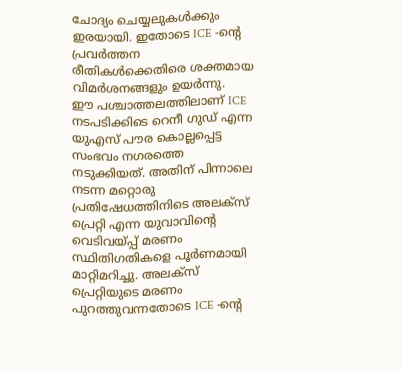ചോദ്യം ചെയ്യലുകൾക്കും ഇരയായി. ഇതോടെ ICE -ന്റെ പ്രവർത്തന രീതികൾക്കെതിരെ ശക്തമായ വിമർശനങ്ങളും ഉയർന്നു.
ഈ പശ്ചാത്തലത്തിലാണ് ICE നടപടിക്കിടെ റെനീ ഗുഡ് എന്ന യുഎസ് പൗര കൊല്ലപ്പെട്ട സംഭവം നഗരത്തെ നടുക്കിയത്. അതിന് പിന്നാലെ നടന്ന മറ്റൊരു പ്രതിഷേധത്തിനിടെ അലക്സ് പ്രെറ്റി എന്ന യുവാവിന്റെ വെടിവയ്പ്പ് മരണം സ്ഥിതിഗതികളെ പൂർണമായി മാറ്റിമറിച്ചു. അലക്സ് പ്രെറ്റിയുടെ മരണം പുറത്തുവന്നതോടെ ICE -ന്റെ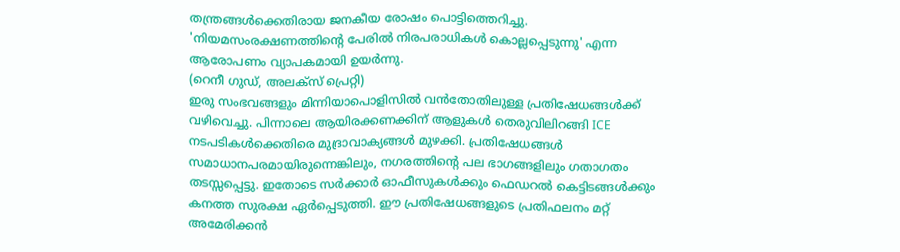തന്ത്രങ്ങൾക്കെതിരായ ജനകീയ രോഷം പൊട്ടിത്തെറിച്ചു. 'നിയമസംരക്ഷണത്തിന്റെ പേരിൽ നിരപരാധികൾ കൊല്ലപ്പെടുന്നു' എന്ന ആരോപണം വ്യാപകമായി ഉയർന്നു.
(റെനീ ഗുഡ്, അലക്സ് പ്രെറ്റി)
ഇരു സംഭവങ്ങളും മിന്നിയാപൊളിസിൽ വൻതോതിലുള്ള പ്രതിഷേധങ്ങൾക്ക് വഴിവെച്ചു. പിന്നാലെ ആയിരക്കണക്കിന് ആളുകൾ തെരുവിലിറങ്ങി ICE നടപടികൾക്കെതിരെ മുദ്രാവാക്യങ്ങൾ മുഴക്കി. പ്രതിഷേധങ്ങൾ സമാധാനപരമായിരുന്നെങ്കിലും, നഗരത്തിന്റെ പല ഭാഗങ്ങളിലും ഗതാഗതം തടസ്സപ്പെട്ടു. ഇതോടെ സർക്കാർ ഓഫീസുകൾക്കും ഫെഡറൽ കെട്ടിടങ്ങൾക്കും കനത്ത സുരക്ഷ ഏർപ്പെടുത്തി. ഈ പ്രതിഷേധങ്ങളുടെ പ്രതിഫലനം മറ്റ് അമേരിക്കൻ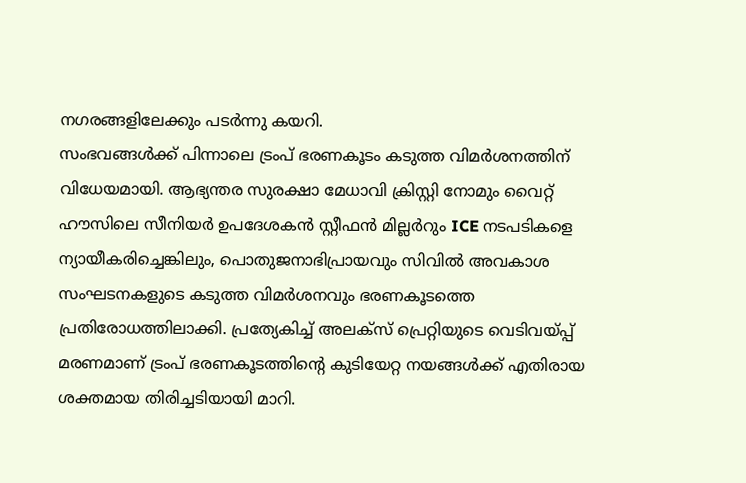നഗരങ്ങളിലേക്കും പടർന്നു കയറി.
സംഭവങ്ങൾക്ക് പിന്നാലെ ട്രംപ് ഭരണകൂടം കടുത്ത വിമർശനത്തിന് വിധേയമായി. ആഭ്യന്തര സുരക്ഷാ മേധാവി ക്രിസ്റ്റി നോമും വൈറ്റ് ഹൗസിലെ സീനിയർ ഉപദേശകൻ സ്റ്റീഫൻ മില്ലർറും ICE നടപടികളെ ന്യായീകരിച്ചെങ്കിലും, പൊതുജനാഭിപ്രായവും സിവിൽ അവകാശ സംഘടനകളുടെ കടുത്ത വിമർശനവും ഭരണകൂടത്തെ പ്രതിരോധത്തിലാക്കി. പ്രത്യേകിച്ച് അലക്സ് പ്രെറ്റിയുടെ വെടിവയ്പ്പ് മരണമാണ് ട്രംപ് ഭരണകൂടത്തിന്റെ കുടിയേറ്റ നയങ്ങൾക്ക് എതിരായ ശക്തമായ തിരിച്ചടിയായി മാറി.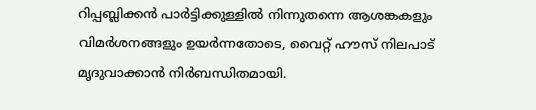റിപ്പബ്ലിക്കൻ പാർട്ടിക്കുള്ളിൽ നിന്നുതന്നെ ആശങ്കകളും വിമർശനങ്ങളും ഉയർന്നതോടെ, വൈറ്റ് ഹൗസ് നിലപാട് മൃദുവാക്കാൻ നിർബന്ധിതമായി.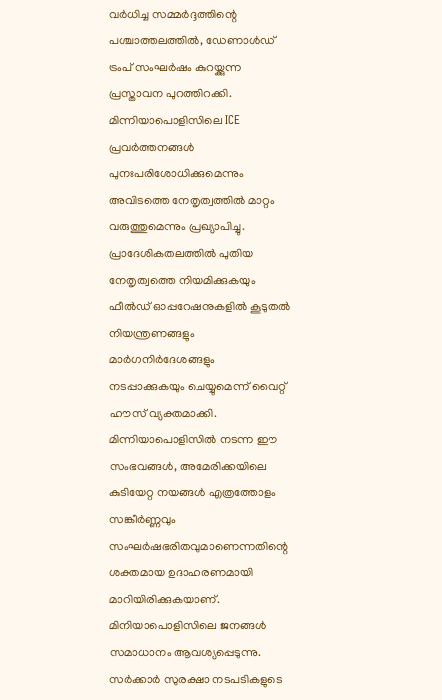വർധിച്ച സമ്മർദ്ദത്തിന്റെ പശ്ചാത്തലത്തിൽ, ഡേണാൾഡ് ട്രംപ് സംഘർഷം കുറയ്ക്കുന്ന പ്രസ്താവന പുറത്തിറക്കി. മിന്നിയാപൊളിസിലെ ICE പ്രവർത്തനങ്ങൾ പുനഃപരിശോധിക്കുമെന്നും അവിടത്തെ നേതൃത്വത്തിൽ മാറ്റം വരുത്തുമെന്നും പ്രഖ്യാപിച്ചു. പ്രാദേശികതലത്തിൽ പുതിയ നേതൃത്വത്തെ നിയമിക്കുകയും ഫീൽഡ് ഓപ്പറേഷനുകളിൽ കൂടുതൽ നിയന്ത്രണങ്ങളും മാർഗനിർദേശങ്ങളും നടപ്പാക്കുകയും ചെയ്യുമെന്ന് വൈറ്റ് ഹൗസ് വ്യക്തമാക്കി.
മിന്നിയാപൊളിസിൽ നടന്ന ഈ സംഭവങ്ങൾ, അമേരിക്കയിലെ കുടിയേറ്റ നയങ്ങൾ എത്രത്തോളം സങ്കീർണ്ണവും സംഘർഷഭരിതവുമാണെന്നതിന്റെ ശക്തമായ ഉദാഹരണമായി മാറിയിരിക്കുകയാണ്. മിനിയാപൊളിസിലെ ജനങ്ങൾ സമാധാനം ആവശ്യപ്പെടുന്നു. സർക്കാർ സുരക്ഷാ നടപടികളുടെ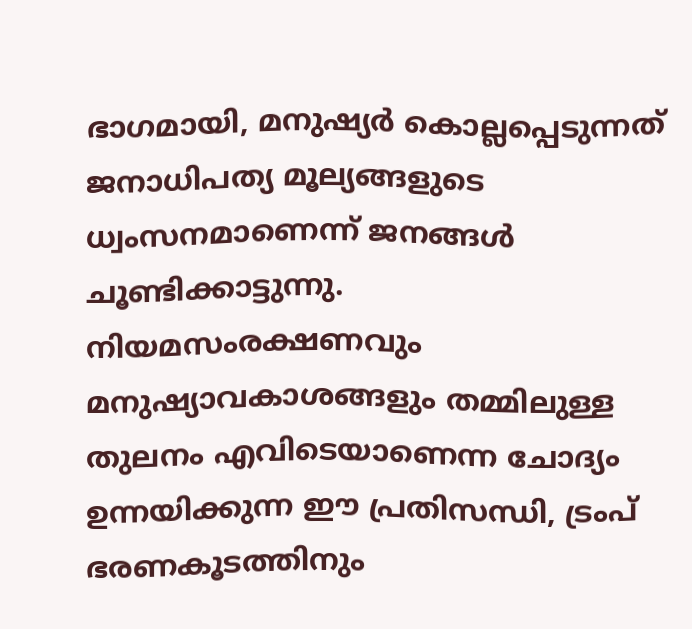ഭാഗമായി, മനുഷ്യർ കൊല്ലപ്പെടുന്നത് ജനാധിപത്യ മൂല്യങ്ങളുടെ ധ്വംസനമാണെന്ന് ജനങ്ങൾ ചൂണ്ടിക്കാട്ടുന്നു. നിയമസംരക്ഷണവും മനുഷ്യാവകാശങ്ങളും തമ്മിലുള്ള തുലനം എവിടെയാണെന്ന ചോദ്യം ഉന്നയിക്കുന്ന ഈ പ്രതിസന്ധി, ട്രംപ് ഭരണകൂടത്തിനും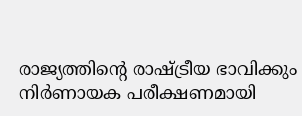രാജ്യത്തിന്റെ രാഷ്ട്രീയ ഭാവിക്കും നിർണായക പരീക്ഷണമായി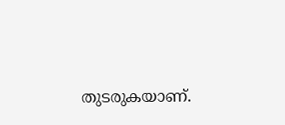തുടരുകയാണ്.